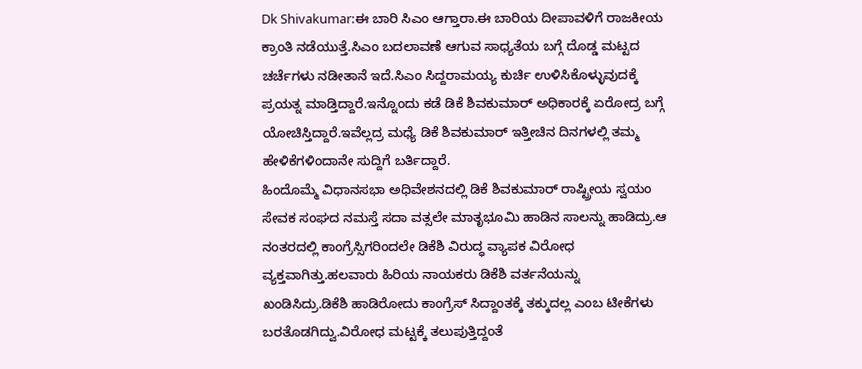Dk Shivakumar:ಈ ಬಾರಿ ಸಿಎಂ ಆಗ್ತಾರಾ.ಈ ಬಾರಿಯ ದೀಪಾವಳಿಗೆ ರಾಜಕೀಯ ಕ್ರಾಂತಿ ನಡೆಯುತ್ತೆ.ಸಿಎಂ ಬದಲಾವಣೆ ಆಗುವ ಸಾಧ್ಯತೆಯ ಬಗ್ಗೆ ದೊಡ್ಡ ಮಟ್ಟದ ಚರ್ಚೆಗಳು ನಡೀತಾನೆ ಇದೆ.ಸಿಎಂ ಸಿದ್ದರಾಮಯ್ಯ ಕುರ್ಚಿ ಉಳಿಸಿಕೊಳ್ಳುವುದಕ್ಕೆ ಪ್ರಯತ್ನ ಮಾಡ್ತಿದ್ದಾರೆ.ಇನ್ನೊಂದು ಕಡೆ ಡಿಕೆ ಶಿವಕುಮಾರ್ ಅಧಿಕಾರಕ್ಕೆ ಏರೋದ್ರ ಬಗ್ಗೆ ಯೋಚಿಸ್ತಿದ್ದಾರೆ.ಇವೆಲ್ಲದ್ರ ಮಧ್ಯೆ ಡಿಕೆ ಶಿವಕುಮಾರ್ ಇತ್ತೀಚಿನ ದಿನಗಳಲ್ಲಿ ತಮ್ಮ ಹೇಳಿಕೆಗಳಿಂದಾನೇ ಸುದ್ದಿಗೆ ಬರ್ತಿದ್ದಾರೆ.
ಹಿಂದೊಮ್ಮೆ ವಿಧಾನಸಭಾ ಅಧಿವೇಶನದಲ್ಲಿ ಡಿಕೆ ಶಿವಕುಮಾರ್ ರಾಷ್ಟ್ರೀಯ ಸ್ವಯಂ ಸೇವಕ ಸಂಘದ ನಮಸ್ತೆ ಸದಾ ವತ್ಸಲೇ ಮಾತೃಭೂಮಿ ಹಾಡಿನ ಸಾಲನ್ನು ಹಾಡಿದ್ರು.ಆ ನಂತರದಲ್ಲಿ ಕಾಂಗ್ರೆಸ್ಸಿಗರಿಂದಲೇ ಡಿಕೆಶಿ ವಿರುದ್ಧ ವ್ಯಾಪಕ ವಿರೋಧ ವ್ಯಕ್ತವಾಗಿತ್ತು.ಹಲವಾರು ಹಿರಿಯ ನಾಯಕರು ಡಿಕೆಶಿ ವರ್ತನೆಯನ್ನು ಖಂಡಿಸಿದ್ರು.ಡಿಕೆಶಿ ಹಾಡಿರೋದು ಕಾಂಗ್ರೆಸ್ ಸಿದ್ದಾಂತಕ್ಕೆ ತಕ್ಕುದಲ್ಲ ಎಂಬ ಟೀಕೆಗಳು ಬರತೊಡಗಿದ್ವು.ವಿರೋಧ ಮಟ್ಟಕ್ಕೆ ತಲುಪುತ್ತಿದ್ದಂತೆ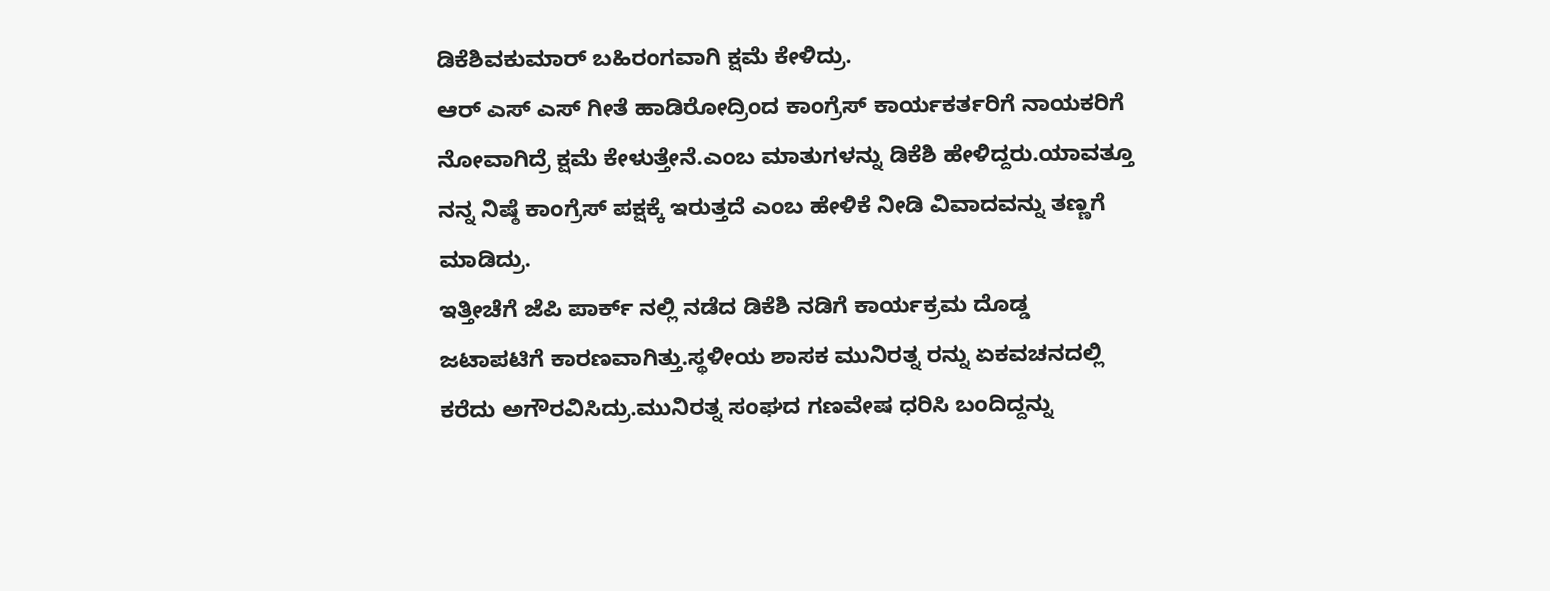ಡಿಕೆಶಿವಕುಮಾರ್ ಬಹಿರಂಗವಾಗಿ ಕ್ಷಮೆ ಕೇಳಿದ್ರು.
ಆರ್ ಎಸ್ ಎಸ್ ಗೀತೆ ಹಾಡಿರೋದ್ರಿಂದ ಕಾಂಗ್ರೆಸ್ ಕಾರ್ಯಕರ್ತರಿಗೆ ನಾಯಕರಿಗೆ ನೋವಾಗಿದ್ರೆ ಕ್ಷಮೆ ಕೇಳುತ್ತೇನೆ.ಎಂಬ ಮಾತುಗಳನ್ನು ಡಿಕೆಶಿ ಹೇಳಿದ್ದರು.ಯಾವತ್ತೂ ನನ್ನ ನಿಷ್ಠೆ ಕಾಂಗ್ರೆಸ್ ಪಕ್ಷಕ್ಕೆ ಇರುತ್ತದೆ ಎಂಬ ಹೇಳಿಕೆ ನೀಡಿ ವಿವಾದವನ್ನು ತಣ್ಣಗೆ ಮಾಡಿದ್ರು.
ಇತ್ತೀಚೆಗೆ ಜೆಪಿ ಪಾರ್ಕ್ ನಲ್ಲಿ ನಡೆದ ಡಿಕೆಶಿ ನಡಿಗೆ ಕಾರ್ಯಕ್ರಮ ದೊಡ್ಡ ಜಟಾಪಟಿಗೆ ಕಾರಣವಾಗಿತ್ತು.ಸ್ಥಳೀಯ ಶಾಸಕ ಮುನಿರತ್ನ ರನ್ನು ಏಕವಚನದಲ್ಲಿ ಕರೆದು ಅಗೌರವಿಸಿದ್ರು.ಮುನಿರತ್ನ ಸಂಘದ ಗಣವೇಷ ಧರಿಸಿ ಬಂದಿದ್ದನ್ನು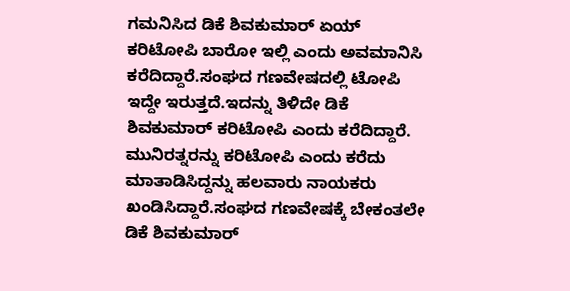ಗಮನಿಸಿದ ಡಿಕೆ ಶಿವಕುಮಾರ್ ಏಯ್ ಕರಿಟೋಪಿ ಬಾರೋ ಇಲ್ಲಿ ಎಂದು ಅವಮಾನಿಸಿ ಕರೆದಿದ್ದಾರೆ.ಸಂಘದ ಗಣವೇಷದಲ್ಲಿ ಟೋಪಿ ಇದ್ದೇ ಇರುತ್ತದೆ.ಇದನ್ನು ತಿಳಿದೇ ಡಿಕೆ ಶಿವಕುಮಾರ್ ಕರಿಟೋಪಿ ಎಂದು ಕರೆದಿದ್ದಾರೆ.
ಮುನಿರತ್ನರನ್ನು ಕರಿಟೋಪಿ ಎಂದು ಕರೆದು ಮಾತಾಡಿಸಿದ್ದನ್ನು ಹಲವಾರು ನಾಯಕರು ಖಂಡಿಸಿದ್ದಾರೆ.ಸಂಘದ ಗಣವೇಷಕ್ಕೆ ಬೇಕಂತಲೇ ಡಿಕೆ ಶಿವಕುಮಾರ್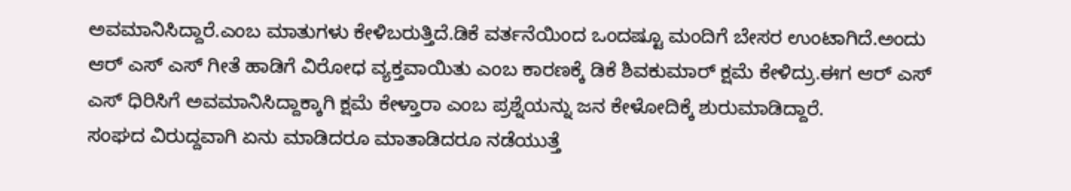ಅವಮಾನಿಸಿದ್ದಾರೆ.ಎಂಬ ಮಾತುಗಳು ಕೇಳಿಬರುತ್ತಿದೆ.ಡಿಕೆ ವರ್ತನೆಯಿಂದ ಒಂದಷ್ಟೂ ಮಂದಿಗೆ ಬೇಸರ ಉಂಟಾಗಿದೆ.ಅಂದು ಆರ್ ಎಸ್ ಎಸ್ ಗೀತೆ ಹಾಡಿಗೆ ವಿರೋಧ ವ್ಯಕ್ತವಾಯಿತು ಎಂಬ ಕಾರಣಕ್ಕೆ ಡಿಕೆ ಶಿವಕುಮಾರ್ ಕ್ಷಮೆ ಕೇಳಿದ್ರು.ಈಗ ಆರ್ ಎಸ್ ಎಸ್ ಧಿರಿಸಿಗೆ ಅವಮಾನಿಸಿದ್ದಾಕ್ಕಾಗಿ ಕ್ಷಮೆ ಕೇಳ್ತಾರಾ ಎಂಬ ಪ್ರಶ್ನೆಯನ್ನು ಜನ ಕೇಳೋದಿಕ್ಕೆ ಶುರುಮಾಡಿದ್ದಾರೆ.
ಸಂಘದ ವಿರುದ್ದವಾಗಿ ಏನು ಮಾಡಿದರೂ ಮಾತಾಡಿದರೂ ನಡೆಯುತ್ತೆ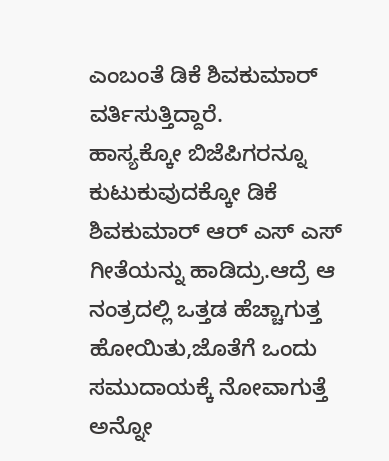ಎಂಬಂತೆ ಡಿಕೆ ಶಿವಕುಮಾರ್ ವರ್ತಿಸುತ್ತಿದ್ದಾರೆ.
ಹಾಸ್ಯಕ್ಕೋ ಬಿಜೆಪಿಗರನ್ನೂ ಕುಟುಕುವುದಕ್ಕೋ ಡಿಕೆ ಶಿವಕುಮಾರ್ ಆರ್ ಎಸ್ ಎಸ್ ಗೀತೆಯನ್ನು ಹಾಡಿದ್ರು.ಆದ್ರೆ ಆ ನಂತ್ರದಲ್ಲಿ ಒತ್ತಡ ಹೆಚ್ಚಾಗುತ್ತ ಹೋಯಿತು,ಜೊತೆಗೆ ಒಂದು ಸಮುದಾಯಕ್ಕೆ ನೋವಾಗುತ್ತೆ ಅನ್ನೋ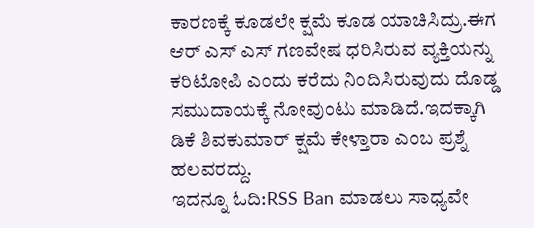ಕಾರಣಕ್ಕೆ ಕೂಡಲೇ ಕ್ಷಮೆ ಕೂಡ ಯಾಚಿಸಿದ್ರು.ಈಗ ಆರ್ ಎಸ್ ಎಸ್ ಗಣವೇಷ ಧರಿಸಿರುವ ವ್ಯಕ್ತಿಯನ್ನು ಕರಿಟೋಪಿ ಎಂದು ಕರೆದು ನಿಂದಿಸಿರುವುದು ದೊಡ್ಡ ಸಮುದಾಯಕ್ಕೆ ನೋವುಂಟು ಮಾಡಿದೆ.ಇದಕ್ಕಾಗಿ ಡಿಕೆ ಶಿವಕುಮಾರ್ ಕ್ಷಮೆ ಕೇಳ್ತಾರಾ ಎಂಬ ಪ್ರಶ್ನೆ ಹಲವರದ್ದು.
ಇದನ್ನೂ ಓದಿ:RSS Ban ಮಾಡಲು ಸಾಧ್ಯವೇ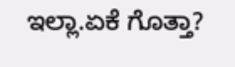ಇಲ್ಲಾ.ಏಕೆ ಗೊತ್ತಾ?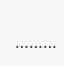………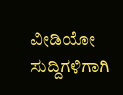ವೀಡಿಯೋ ಸುದ್ದಿಗಳಿಗಾಗಿ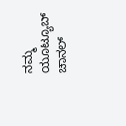ನಮ್ಮ ಯೂಟ್ಯೂಬ್ ಚಾನಲ್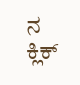ನ ಕ್ಲಿಕ್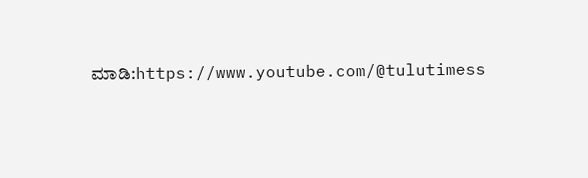ಮಾಡಿ:https://www.youtube.com/@tulutimess